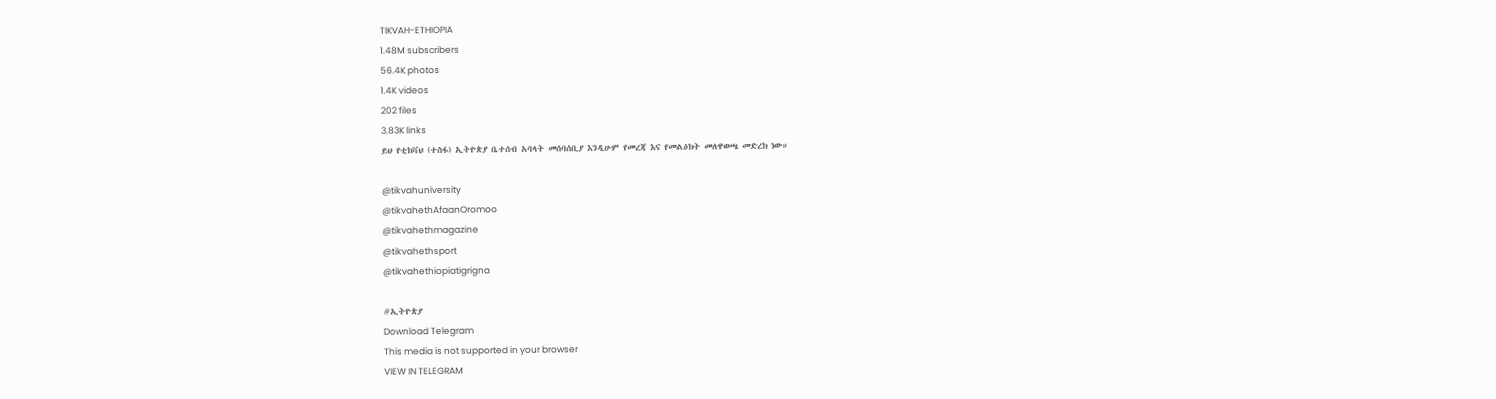TIKVAH-ETHIOPIA
1.48M subscribers
56.4K photos
1.4K videos
202 files
3.83K links
ይህ የቲክቫህ (ተስፋ) ኢትዮጵያ ቤተሰብ አባላት መሰባሰቢያ እንዲሁም የመረጃ እና የመልዕክት መለዋወጫ መድረክ ነው።

@tikvahuniversity
@tikvahethAfaanOromoo
@tikvahethmagazine
@tikvahethsport
@tikvahethiopiatigrigna

#ኢትዮጵያ
Download Telegram
This media is not supported in your browser
VIEW IN TELEGRAM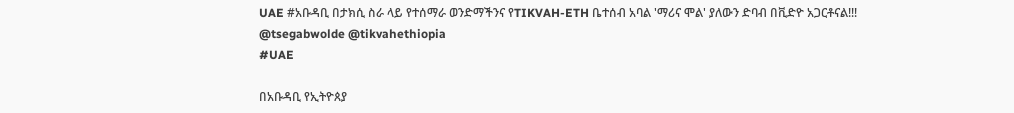UAE #አቡዳቢ በታክሲ ስራ ላይ የተሰማራ ወንድማችንና የTIKVAH-ETH ቤተሰብ አባል 'ማሪና ሞል' ያለውን ድባብ በቪድዮ አጋርቶናል!!!
@tsegabwolde @tikvahethiopia
#UAE

በአቡዳቢ የኢትዮጰያ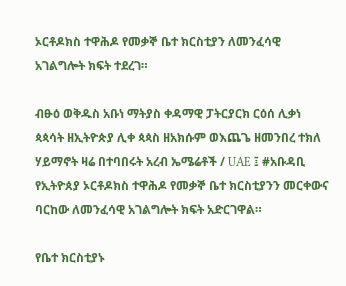ኦርቶዶክስ ተዋሕዶ የመቃኞ ቤተ ክርስቲያን ለመንፈሳዊ አገልግሎት ክፍት ተደረገ።

ብፁዕ ወቅዱስ አቡነ ማትያስ ቀዳማዊ ፓትርያርክ ርዕሰ ሊቃነ ጳጳሳት ዘኢትዮጵያ ሊቀ ጳጳስ ዘአክሱም ወእጨጌ ዘመንበረ ተክለ ሃይማኖት ዛሬ በተባበሩት አረብ ኤሜሬቶች / UAE ፤ #አቡዳቢ የኢትዮጰያ ኦርቶዶክስ ተዋሕዶ የመቃኞ ቤተ ክርስቲያንን መርቀውና ባርከው ለመንፈሳዊ አገልግሎት ክፍት አድርገዋል።

የቤተ ክርስቲያኑ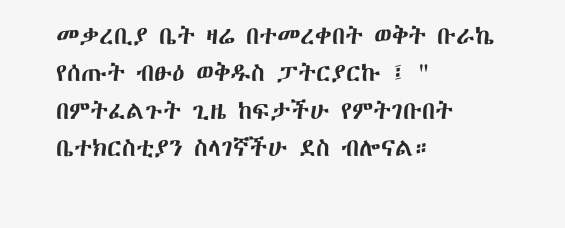መቃረቢያ ቤት ዛሬ በተመረቀበት ወቅት ቡራኬ የሰጡት ብፁዕ ወቅዱስ ፓትርያርኩ ፤ " በምትፈልጉት ጊዜ ከፍታችሁ የምትገቡበት ቤተክርስቲያን ስላገኛችሁ ደስ ብሎናል።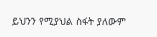ይህንን የሚያህል ስፋት ያለውም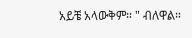አይቼ አላውቅም። " ብለዋል።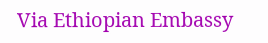Via Ethiopian Embassy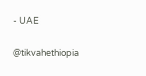- UAE

@tikvahethiopia